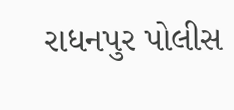રાધનપુર પોલીસ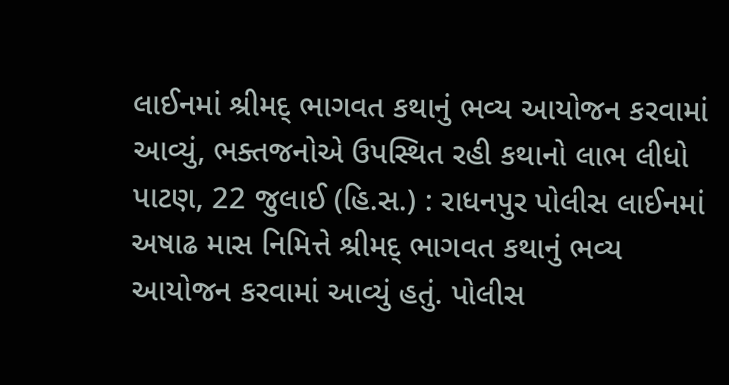લાઈનમાં શ્રીમદ્ ભાગવત કથાનું ભવ્ય આયોજન કરવામાં આવ્યું, ભક્તજનોએ ઉપસ્થિત રહી કથાનો લાભ લીધો
પાટણ, 22 જુલાઈ (હિ.સ.) : રાધનપુર પોલીસ લાઈનમાં અષાઢ માસ નિમિત્તે શ્રીમદ્ ભાગવત કથાનું ભવ્ય આયોજન કરવામાં આવ્યું હતું. પોલીસ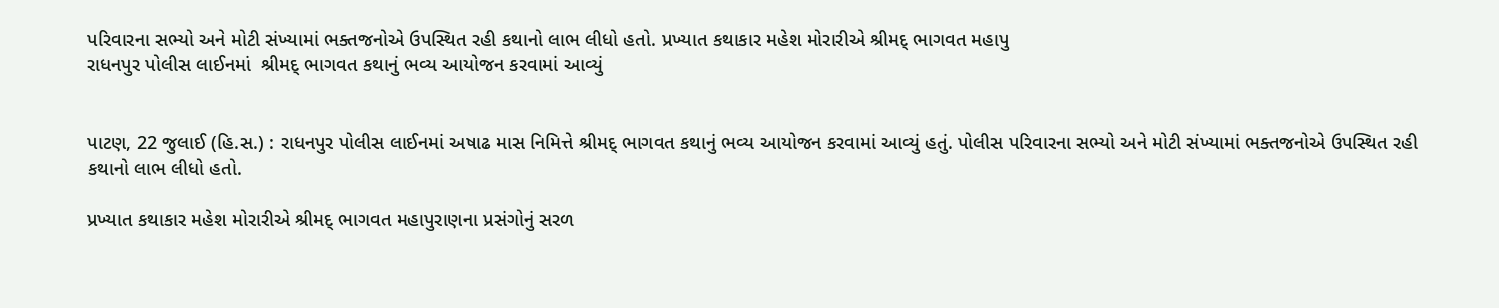પરિવારના સભ્યો અને મોટી સંખ્યામાં ભક્તજનોએ ઉપસ્થિત રહી કથાનો લાભ લીધો હતો. પ્રખ્યાત કથાકાર મહેશ મોરારીએ શ્રીમદ્ ભાગવત મહાપુ
રાધનપુર પોલીસ લાઈનમાં  શ્રીમદ્ ભાગવત કથાનું ભવ્ય આયોજન કરવામાં આવ્યું


પાટણ, 22 જુલાઈ (હિ.સ.) : રાધનપુર પોલીસ લાઈનમાં અષાઢ માસ નિમિત્તે શ્રીમદ્ ભાગવત કથાનું ભવ્ય આયોજન કરવામાં આવ્યું હતું. પોલીસ પરિવારના સભ્યો અને મોટી સંખ્યામાં ભક્તજનોએ ઉપસ્થિત રહી કથાનો લાભ લીધો હતો.

પ્રખ્યાત કથાકાર મહેશ મોરારીએ શ્રીમદ્ ભાગવત મહાપુરાણના પ્રસંગોનું સરળ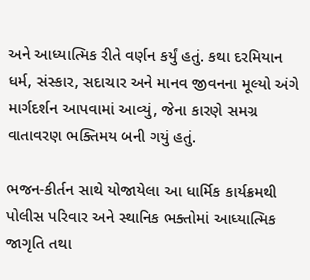અને આધ્યાત્મિક રીતે વર્ણન કર્યું હતું. કથા દરમિયાન ધર્મ, સંસ્કાર, સદાચાર અને માનવ જીવનના મૂલ્યો અંગે માર્ગદર્શન આપવામાં આવ્યું, જેના કારણે સમગ્ર વાતાવરણ ભક્તિમય બની ગયું હતું.

ભજન-કીર્તન સાથે યોજાયેલા આ ધાર્મિક કાર્યક્રમથી પોલીસ પરિવાર અને સ્થાનિક ભક્તોમાં આધ્યાત્મિક જાગૃતિ તથા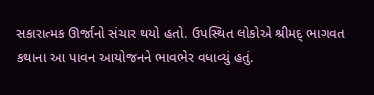સકારાત્મક ઊર્જાનો સંચાર થયો હતો. ઉપસ્થિત લોકોએ શ્રીમદ્ ભાગવત કથાના આ પાવન આયોજનને ભાવભેર વધાવ્યું હતું.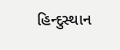હિન્દુસ્થાન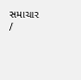સમાચાર /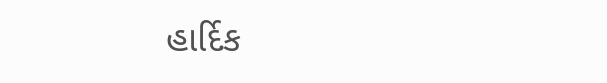હાર્દિક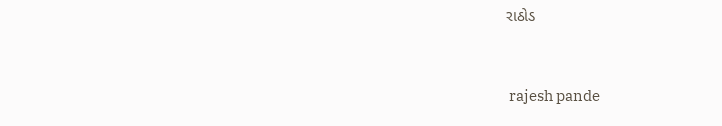રાઠોડ


 rajesh pande